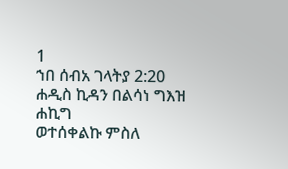1
ኀበ ሰብአ ገላትያ 2:20
ሐዲስ ኪዳን በልሳነ ግእዝ
ሐኪግ
ወተሰቀልኩ ምስለ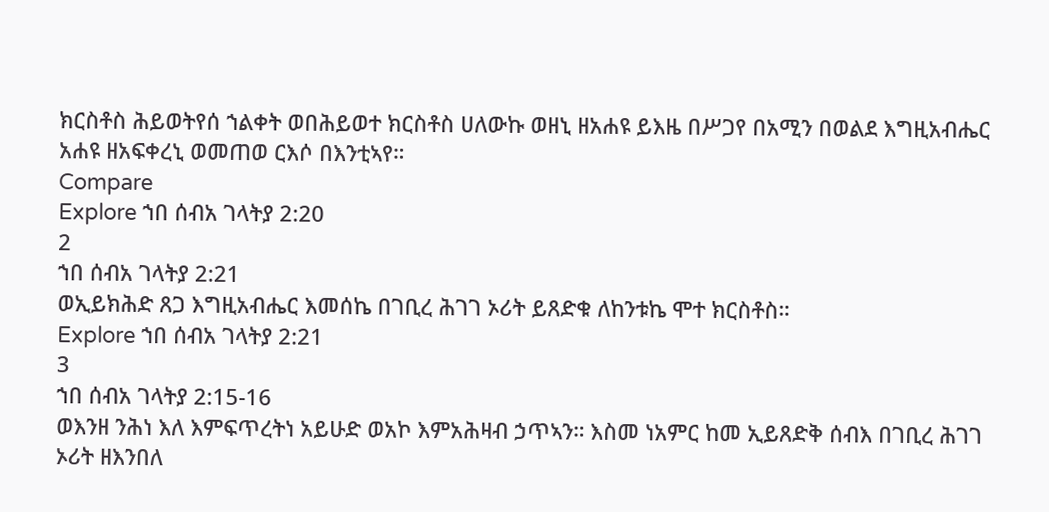ክርስቶስ ሕይወትየሰ ኀልቀት ወበሕይወተ ክርስቶስ ሀለውኩ ወዘኒ ዘአሐዩ ይእዜ በሥጋየ በአሚን በወልደ እግዚአብሔር አሐዩ ዘአፍቀረኒ ወመጠወ ርእሶ በእንቲኣየ።
Compare
Explore ኀበ ሰብአ ገላትያ 2:20
2
ኀበ ሰብአ ገላትያ 2:21
ወኢይክሕድ ጸጋ እግዚአብሔር እመሰኬ በገቢረ ሕገገ ኦሪት ይጸድቁ ለከንቱኬ ሞተ ክርስቶስ።
Explore ኀበ ሰብአ ገላትያ 2:21
3
ኀበ ሰብአ ገላትያ 2:15-16
ወእንዘ ንሕነ እለ እምፍጥረትነ አይሁድ ወአኮ እምአሕዛብ ኃጥኣን። እስመ ነአምር ከመ ኢይጸድቅ ሰብእ በገቢረ ሕገገ ኦሪት ዘእንበለ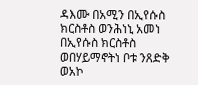ዳእሙ በአሚን በኢየሱስ ክርስቶስ ወንሕነኒ አመነ በኢየሱስ ክርስቶስ ወበሃይማኖትነ ቦቱ ንጸድቅ ወአኮ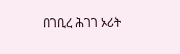በገቢረ ሕገገ ኦሪት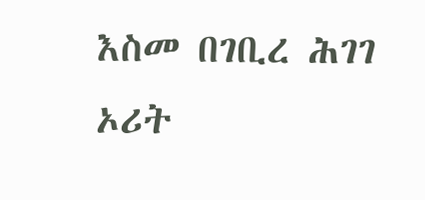እስመ በገቢረ ሕገገ ኦሪት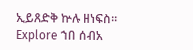ኢይጸድቅ ኵሉ ዘነፍስ።
Explore ኀበ ሰብአ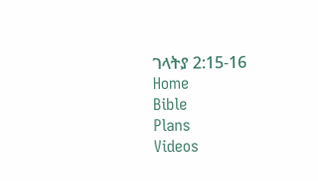ገላትያ 2:15-16
Home
Bible
Plans
Videos